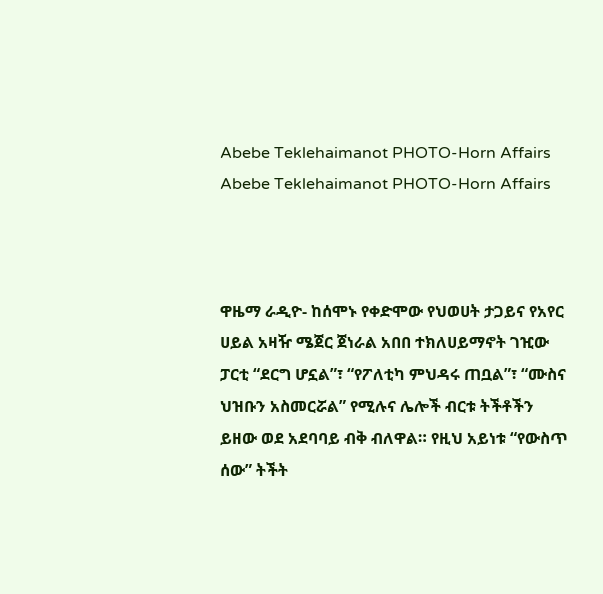Abebe Teklehaimanot PHOTO-Horn Affairs
Abebe Teklehaimanot PHOTO-Horn Affairs



ዋዜማ ራዲዮ- ከሰሞኑ የቀድሞው የህወሀት ታጋይና የአየር ሀይል አዛዥ ሜጀር ጀነራል አበበ ተክለሀይማኖት ገዢው ፓርቲ “ደርግ ሆኗል”፣ “የፖለቲካ ምህዳሩ ጠቧል”፣ “ሙስና ህዝቡን አስመርሯል” የሚሉና ሌሎች ብርቱ ትችቶችን ይዘው ወደ አደባባይ ብቅ ብለዋል። የዚህ አይነቱ “የውስጥ ሰው” ትችት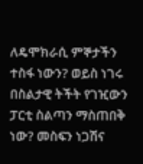ለዴሞክራሲ ምኞታችን ተስፋ ነውን? ወይስ ነገሩ በስልታዊ ትችት የገዢውን ፓርቲ ስልጣን ማስጠበቅ ነው? መስፍን ነጋሽና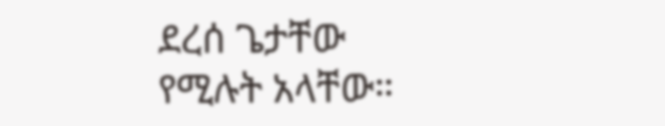ደረሰ ጌታቸው የሚሉት አላቸው።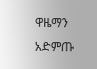ዋዜማን አድምጡ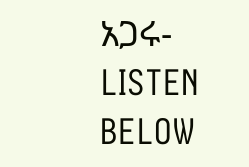አጋሩ- LISTEN BELOW